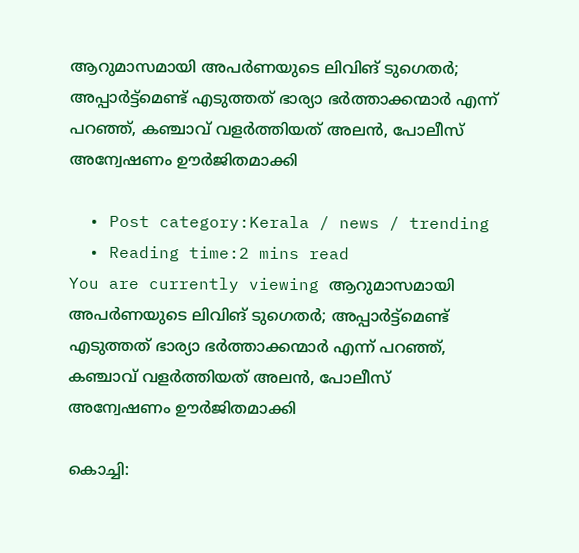ആറുമാസമായി അപര്‍ണയുടെ ലിവിങ് ടുഗെതര്‍; അപ്പാര്‍ട്ട്‌മെണ്ട് എടുത്തത് ഭാര്യാ ഭര്‍ത്താക്കന്മാര്‍ എന്ന് പറഞ്ഞ്, കഞ്ചാവ് വളര്‍ത്തിയത് അലന്‍, പോലീസ് അന്വേഷണം ഊർജിതമാക്കി

  • Post category:Kerala / news / trending
  • Reading time:2 mins read
You are currently viewing ആറുമാസമായി അപര്‍ണയുടെ ലിവിങ് ടുഗെതര്‍; അപ്പാര്‍ട്ട്‌മെണ്ട് എടുത്തത് ഭാര്യാ ഭര്‍ത്താക്കന്മാര്‍ എന്ന് പറഞ്ഞ്, കഞ്ചാവ് വളര്‍ത്തിയത് അലന്‍, പോലീസ് അന്വേഷണം ഊർജിതമാക്കി

കൊച്ചി: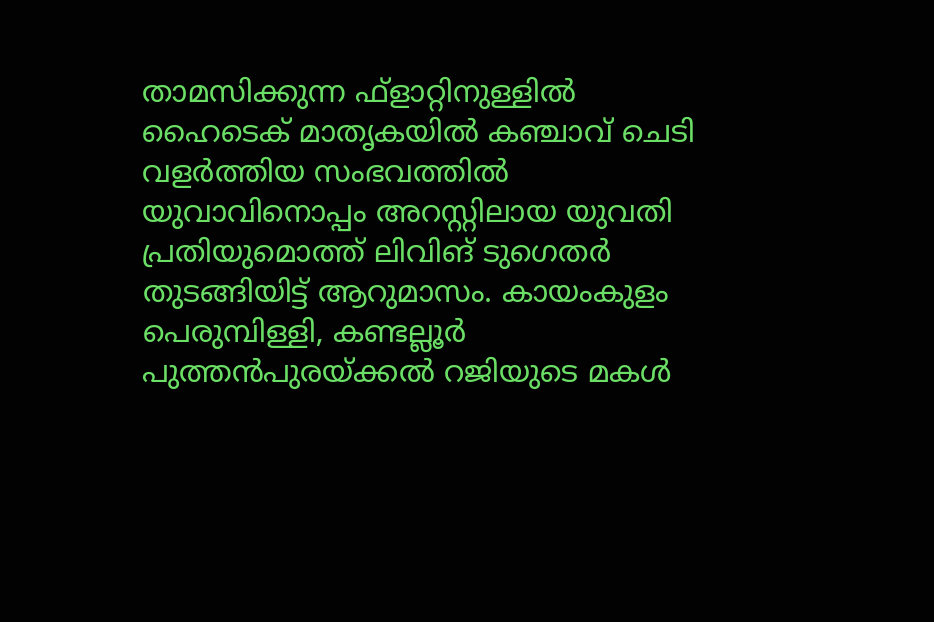താമസിക്കുന്ന ഫ്‌ളാറ്റിനുള്ളില്‍ ഹൈടെക് മാതൃകയില്‍ കഞ്ചാവ് ചെടി വളര്‍ത്തിയ സംഭവത്തില്‍ യുവാവിനൊപ്പം അറസ്റ്റിലായ യുവതി പ്രതിയുമൊത്ത് ലിവിങ് ടുഗെതര്‍ തുടങ്ങിയിട്ട് ആറുമാസം. കായംകുളം പെരുമ്പിള്ളി, കണ്ടല്ലൂര്‍ പുത്തന്‍പുരയ്ക്കല്‍ റജിയുടെ മകള്‍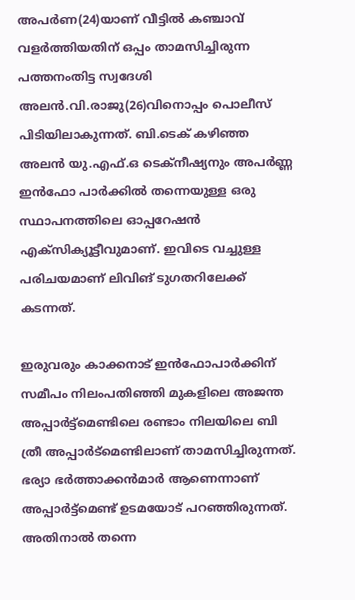അപര്‍ണ(24)യാണ് വീട്ടില്‍ കഞ്ചാവ് വളര്‍ത്തിയതിന് ഒപ്പം താമസിച്ചിരുന്ന പത്തനംതിട്ട സ്വദേശി അലന്‍.വി.രാജു(26)വിനൊപ്പം പൊലീസ് പിടിയിലാകുന്നത്. ബി.ടെക് കഴിഞ്ഞ അലന്‍ യു.എഫ്.ഒ ടെക്നീഷ്യനും അപര്‍ണ്ണ ഇന്‍ഫോ പാര്‍ക്കില്‍ തന്നെയുള്ള ഒരു സ്ഥാപനത്തിലെ ഓപ്പറേഷന്‍ എക്സിക്യൂട്ടീവുമാണ്. ഇവിടെ വച്ചുള്ള പരിചയമാണ് ലിവിങ് ടുഗതറിലേക്ക് കടന്നത്.

ഇരുവരും കാക്കനാട് ഇന്‍ഫോപാര്‍ക്കിന് സമീപം നിലംപതിഞ്ഞി മുകളിലെ അജന്ത അപ്പാര്‍ട്ട്‌മെണ്ടിലെ രണ്ടാം നിലയിലെ ബി ത്രീ അപ്പാര്‍ട്‌മെണ്ടിലാണ് താമസിച്ചിരുന്നത്. ഭര്യാ ഭര്‍ത്താക്കൻമാർ ആണെന്നാണ് അപ്പാര്‍ട്ട്മെണ്ട് ഉടമയോട് പറഞ്ഞിരുന്നത്. അതിനാല്‍ തന്നെ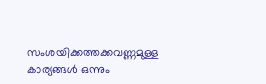സംശയിക്കത്തക്കവണ്ണമുള്ള കാര്യങ്ങള്‍ ഒന്നും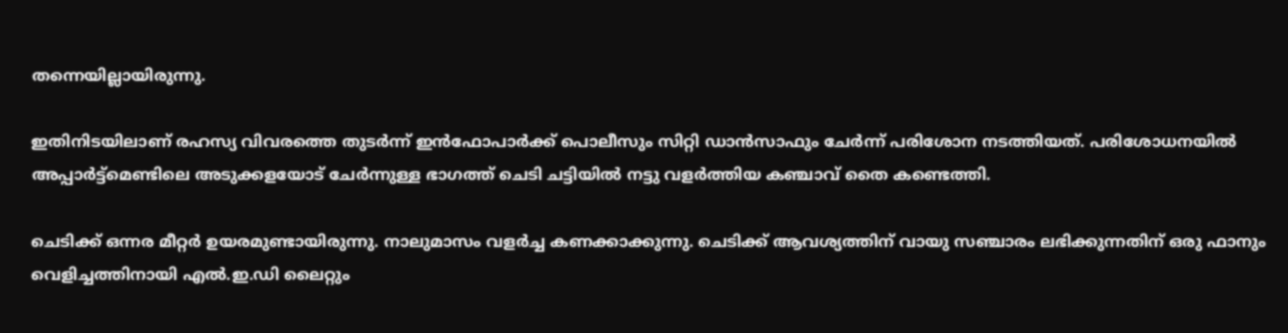തന്നെയില്ലായിരുന്നു.

ഇതിനിടയിലാണ് രഹസ്യ വിവരത്തെ തുടര്‍ന്ന് ഇന്‍ഫോപാര്‍ക്ക് പൊലീസും സിറ്റി ഡാന്‍സാഫും ചേര്‍ന്ന് പരിശോന നടത്തിയത്. പരിശോധനയില്‍ അപ്പാര്‍ട്ട്മെണ്ടിലെ അടുക്കളയോട് ചേര്‍ന്നുള്ള ഭാഗത്ത് ചെടി ചട്ടിയിൽ നട്ടു വളര്‍ത്തിയ കഞ്ചാവ് തൈ കണ്ടെത്തി.

ചെടിക്ക് ഒന്നര മീറ്റര്‍ ഉയരമുണ്ടായിരുന്നു. നാലുമാസം വളര്‍ച്ച കണക്കാക്കുന്നു. ചെടിക്ക് ആവശ്യത്തിന് വായു സഞ്ചാരം ലഭിക്കുന്നതിന് ഒരു ഫാനും വെളിച്ചത്തിനായി എല്‍.ഇ.ഡി ലൈറ്റും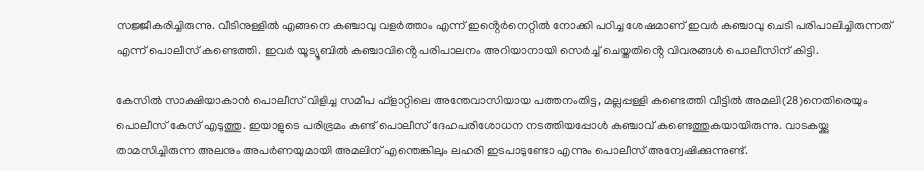സജ്ജീകരിച്ചിരുന്നു. വീടിനുള്ളില്‍ എങ്ങനെ കഞ്ചാവു വളര്‍ത്താം എന്ന് ഇൻ്റെര്‍നെറ്റില്‍ നോക്കി പഠിച്ച ശേഷമാണ് ഇവര്‍ കഞ്ചാവു ചെടി പരിപാലിച്ചിരുന്നത് എന്ന് പൊലീസ് കണ്ടെത്തി. ഇവര്‍ യൂട്യൂബില്‍ കഞ്ചാവിൻ്റെ പരിപാലനം അറിയാനായി സെര്‍ച്ച്‌ ചെയ്തതിൻ്റെ വിവരങ്ങള്‍ പൊലീസിന് കിട്ടി.

കേസില്‍ സാക്ഷിയാകാന്‍ പൊലീസ് വിളിച്ച സമീപ ഫ്ളാറ്റിലെ അന്തേവാസിയായ പത്തനംതിട്ട, മല്ലപ്പള്ളി കണ്ടെത്തി വീട്ടില്‍ അമലി(28)നെതിരെയും പൊലീസ് കേസ് എടുത്തു. ഇയാളുടെ പരിഭ്രമം കണ്ട് പൊലീസ് ദേഹപരിശോധന നടത്തിയപ്പോള്‍ കഞ്ചാവ് കണ്ടെത്തുകയായിരുന്നു. വാടകയ്ക്കു താമസിച്ചിരുന്ന അലനും അപര്‍ണയുമായി അമലിന് എന്തെങ്കിലും ലഹരി ഇടപാടുണ്ടോ എന്നും പൊലീസ് അന്വേഷിക്കുന്നുണ്ട്.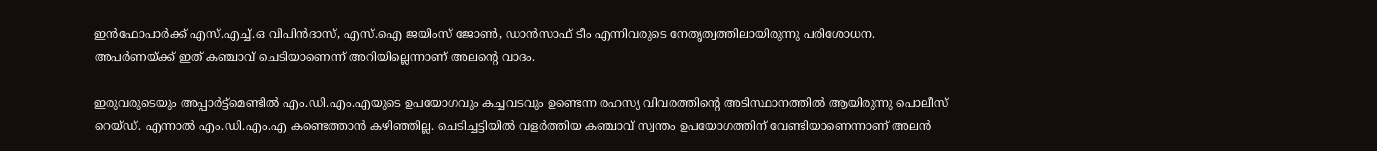ഇന്‍ഫോപാര്‍ക്ക് എസ്‌.എച്ച്‌.ഒ വിപിന്‍ദാസ്, എസ്‌.ഐ ജയിംസ് ജോണ്‍, ഡാന്‍സാഫ് ടീം എന്നിവരുടെ നേതൃത്വത്തിലായിരുന്നു പരിശോധന. അപര്‍ണയ്ക്ക് ഇത് കഞ്ചാവ് ചെടിയാണെന്ന് അറിയില്ലെന്നാണ് അലൻ്റെ വാദം.

ഇരുവരുടെയും അപ്പാര്‍ട്ട്മെണ്ടില്‍ എം.ഡി.എം.എയുടെ ഉപയോഗവും കച്ചവടവും ഉണ്ടെന്ന രഹസ്യ വിവരത്തിൻ്റെ അടിസ്ഥാനത്തിൽ ആയിരുന്നു പൊലീസ് റെയ്‌ഡ്‌. എന്നാല്‍ എം.ഡി.എം.എ കണ്ടെത്താന്‍ കഴിഞ്ഞില്ല. ചെടിച്ചട്ടിയില്‍ വളര്‍ത്തിയ കഞ്ചാവ് സ്വന്തം ഉപയോഗത്തിന് വേണ്ടിയാണെന്നാണ് അലന്‍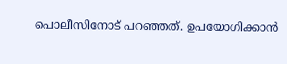പൊലീസിനോട് പറഞ്ഞത്. ഉപയോഗിക്കാന്‍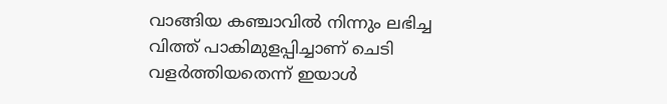വാങ്ങിയ കഞ്ചാവില്‍ നിന്നും ലഭിച്ച വിത്ത് പാകിമുളപ്പിച്ചാണ് ചെടി വളര്‍ത്തിയതെന്ന് ഇയാള്‍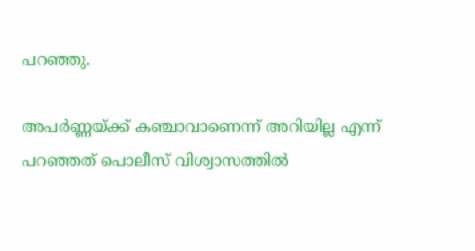പറഞ്ഞു.

അപര്‍ണ്ണയ്ക്ക് കഞ്ചാവാണെന്ന് അറിയില്ല എന്ന് പറഞ്ഞത് പൊലീസ് വിശ്വാസത്തിൽ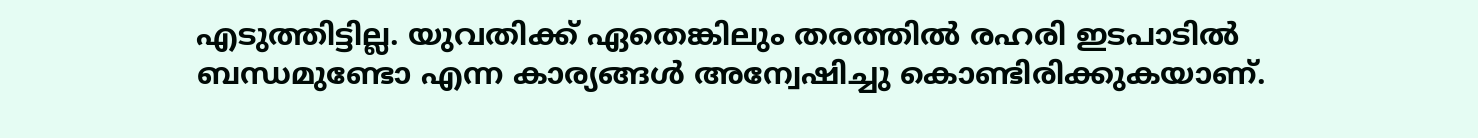എടുത്തിട്ടില്ല. യുവതിക്ക് ഏതെങ്കിലും തരത്തില്‍ രഹരി ഇടപാടില്‍ ബന്ധമുണ്ടോ എന്ന കാര്യങ്ങള്‍ അന്വേഷിച്ചു കൊണ്ടിരിക്കുകയാണ്.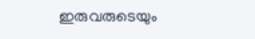ഇരുവരുടെയും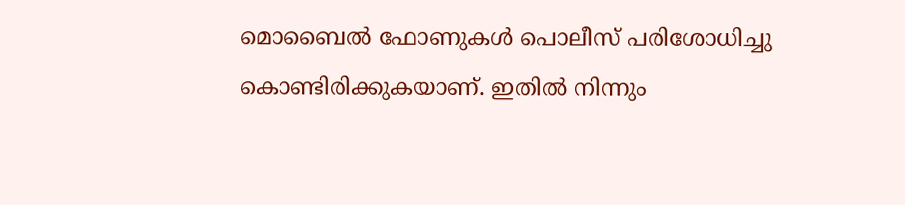മൊബൈല്‍ ഫോണുകള്‍ പൊലീസ് പരിശോധിച്ചു കൊണ്ടിരിക്കുകയാണ്. ഇതില്‍ നിന്നും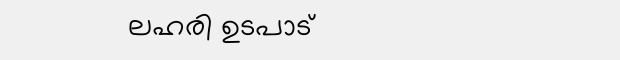ലഹരി ഉടപാട്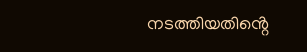നടത്തിയതിൻ്റെ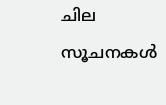ചില സൂചനകള്‍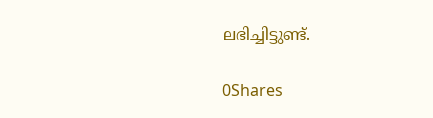ലഭിച്ചിട്ടുണ്ട്.

0Shares